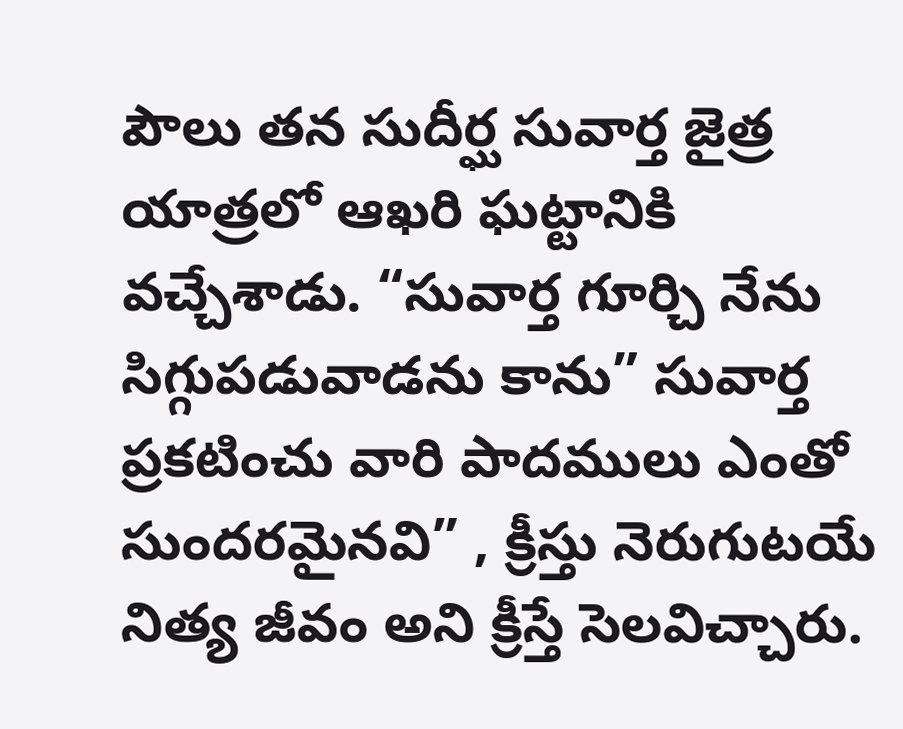పౌలు తన సుదీర్ఘ సువార్త జైత్ర యాత్రలో ఆఖరి ఘట్టానికి వచ్చేశాడు. “సువార్త గూర్చి నేను సిగ్గుపడువాడను కాను” సువార్త ప్రకటించు వారి పాదములు ఎంతో సుందరమైనవి” , క్రీస్తు నెరుగుటయే నిత్య జీవం అని క్రీస్తే సెలవిచ్చారు.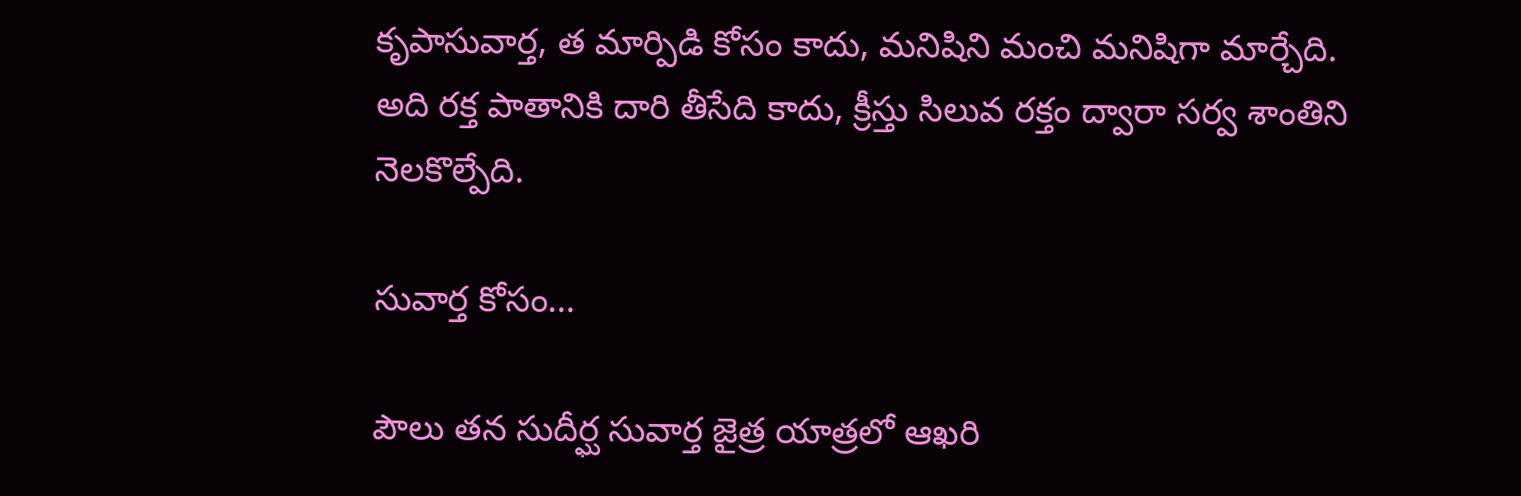కృపాసువార్త, త మార్పిడి కోసం కాదు, మనిషిని మంచి మనిషిగా మార్చేది. అది రక్త పాతానికి దారి తీసేది కాదు, క్రీస్తు సిలువ రక్తం ద్వారా సర్వ శాంతిని నెలకొల్పేది.

సువార్త కోసం…

పౌలు తన సుదీర్ఘ సువార్త జైత్ర యాత్రలో ఆఖరి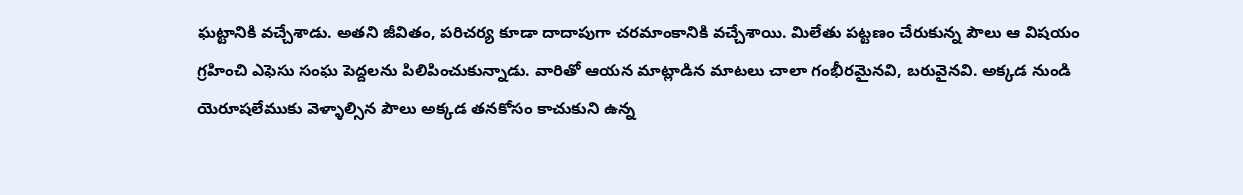ఘట్టానికి వచ్చేశాడు. అతని జీవితం, పరిచర్య కూడా దాదాపుగా చరమాంకానికి వచ్చేశాయి. మిలేతు పట్టణం చేరుకున్న పౌలు ఆ విషయం గ్రహించి ఎఫెసు సంఘ పెద్దలను పిలిపించుకున్నాడు. వారితో ఆయన మాట్లాడిన మాటలు చాలా గంభీరమైనవి, బరువైనవి. అక్కడ నుండి యెరూషలేముకు వెళ్ళాల్సిన పౌలు అక్కడ తనకోసం కాచుకుని ఉన్న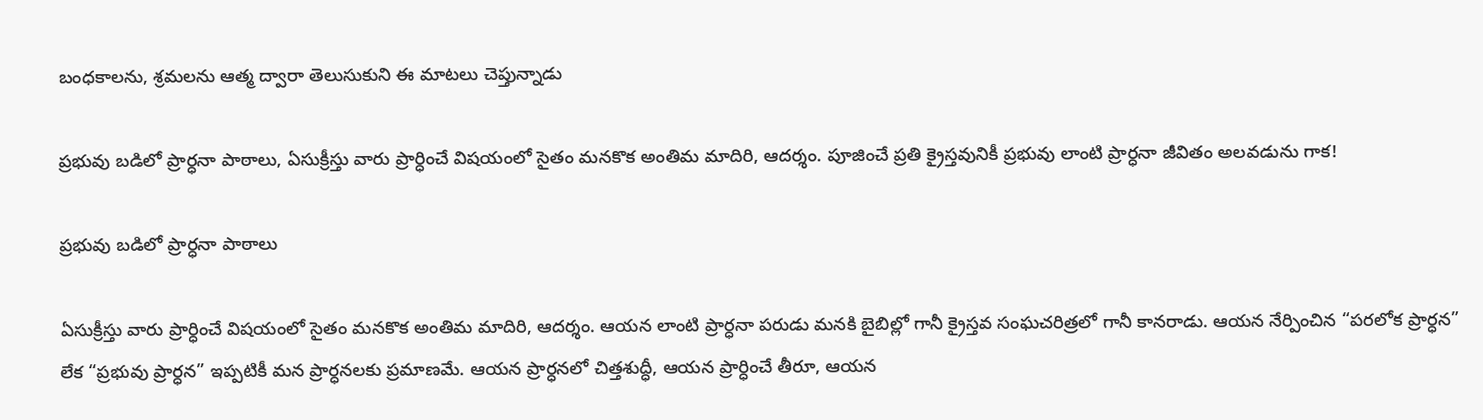బంధకాలను, శ్రమలను ఆత్మ ద్వారా తెలుసుకుని ఈ మాటలు చెప్తున్నాడు

ప్రభువు బడిలో ప్రార్ధనా పాఠాలు, ఏసుక్రీస్తు వారు ప్రార్ధించే విషయంలో సైతం మనకొక అంతిమ మాదిరి, ఆదర్శం. పూజించే ప్రతి క్రైస్తవునికీ ప్రభువు లాంటి ప్రార్ధనా జీవితం అలవడును గాక!

ప్రభువు బడిలో ప్రార్ధనా పాఠాలు

ఏసుక్రీస్తు వారు ప్రార్ధించే విషయంలో సైతం మనకొక అంతిమ మాదిరి, ఆదర్శం. ఆయన లాంటి ప్రార్ధనా పరుడు మనకి బైబిల్లో గానీ క్రైస్తవ సంఘచరిత్రలో గానీ కానరాడు. ఆయన నేర్పించిన “పరలోక ప్రార్ధన” లేక “ప్రభువు ప్రార్ధన” ఇప్పటికీ మన ప్రార్ధనలకు ప్రమాణమే. ఆయన ప్రార్ధనలో చిత్తశుద్ధీ, ఆయన ప్రార్ధించే తీరూ, ఆయన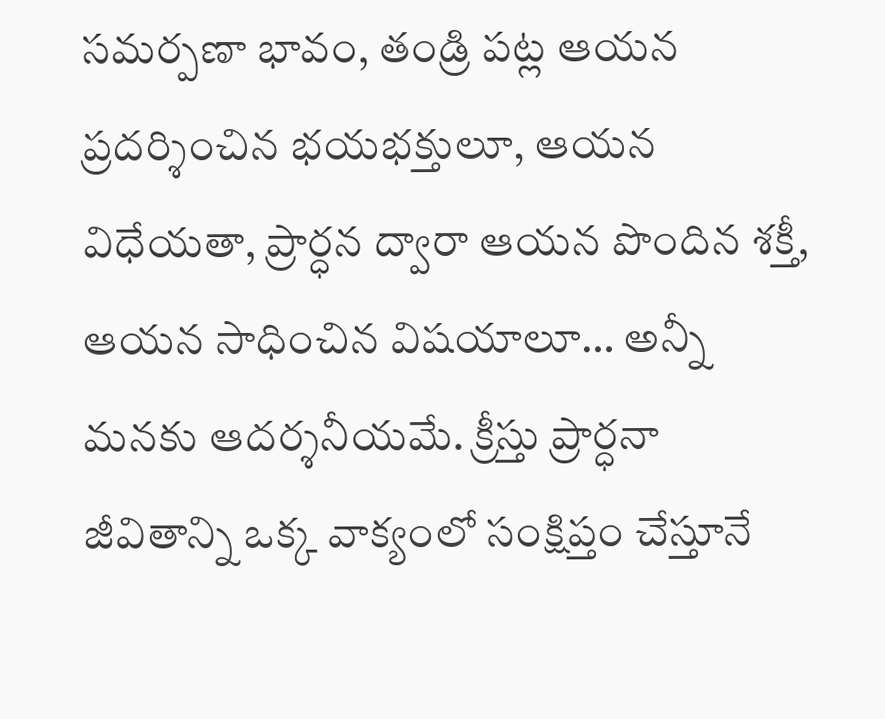సమర్పణా భావం, తండ్రి పట్ల ఆయన ప్రదర్శించిన భయభక్తులూ, ఆయన విధేయతా, ప్రార్ధన ద్వారా ఆయన పొందిన శక్తీ, ఆయన సాధించిన విషయాలూ… అన్నీ మనకు ఆదర్శనీయమే. క్రీస్తు ప్రార్ధనా జీవితాన్ని ఒక్క వాక్యంలో సంక్షిప్తం చేస్తూనే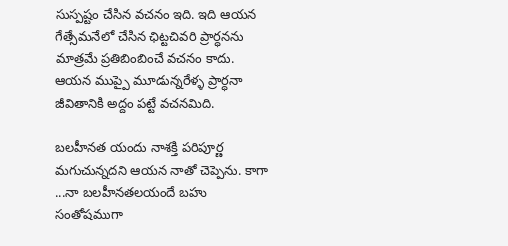సుస్పష్టం చేసిన వచనం ఇది. ఇది ఆయన గేత్సేమనేలో చేసిన ఛిట్టచివరి ప్రార్ధనను మాత్రమే ప్రతిబింబించే వచనం కాదు. ఆయన ముప్పై మూడున్నరేళ్ళ ప్రార్ధనా జీవితానికి అద్దం పట్టే వచనమిది.

బలహీనత యందు నాశక్తి పరిపూర్ణ మగుచున్నదని ఆయన నాతో చెప్పెను. కాగా ...నా బలహీనతలయందే బహు సంతోషముగా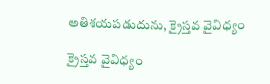అతిశయపడుదును, క్రైస్తవ వైవిధ్యం

క్రైస్తవ వైవిధ్యం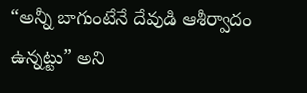“అన్నీ బాగుంటేనే దేవుడి ఆశీర్వాదం ఉన్నట్టు” అని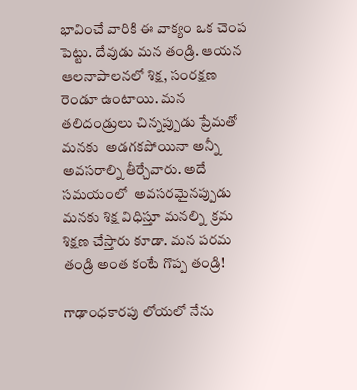భావించే వారికి ఈ వాక్యం ఒక చెంప పెట్టు. దేవుడు మన తండ్రి. ఆయన ఆలనాపాలనలో శిక్ష, సంరక్షణ రెండూ ఉంటాయి. మన తలిదండ్రులు చిన్నప్పుడు ప్రేమతో మనకు  అడగకపోయినా అన్నీ అవసరాల్ని తీర్చేవారు. అదే సమయంలో  అవసరమైనప్పుడు మనకు శిక్ష విధిస్తూ మనల్ని  క్రమ శిక్షణ చేస్తారు కూడా. మన పరమ తండ్రి అంత కంటే గొప్ప తండ్రి!

గాఢాంధకారపు లోయలో నేను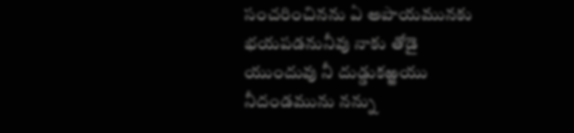సంచరించినను ఏ అపాయమునకు భయపడనునీవు నాకు తోడై యుందువు నీ దుడ్డుకఱ్ఱయు నీదండమును నన్ను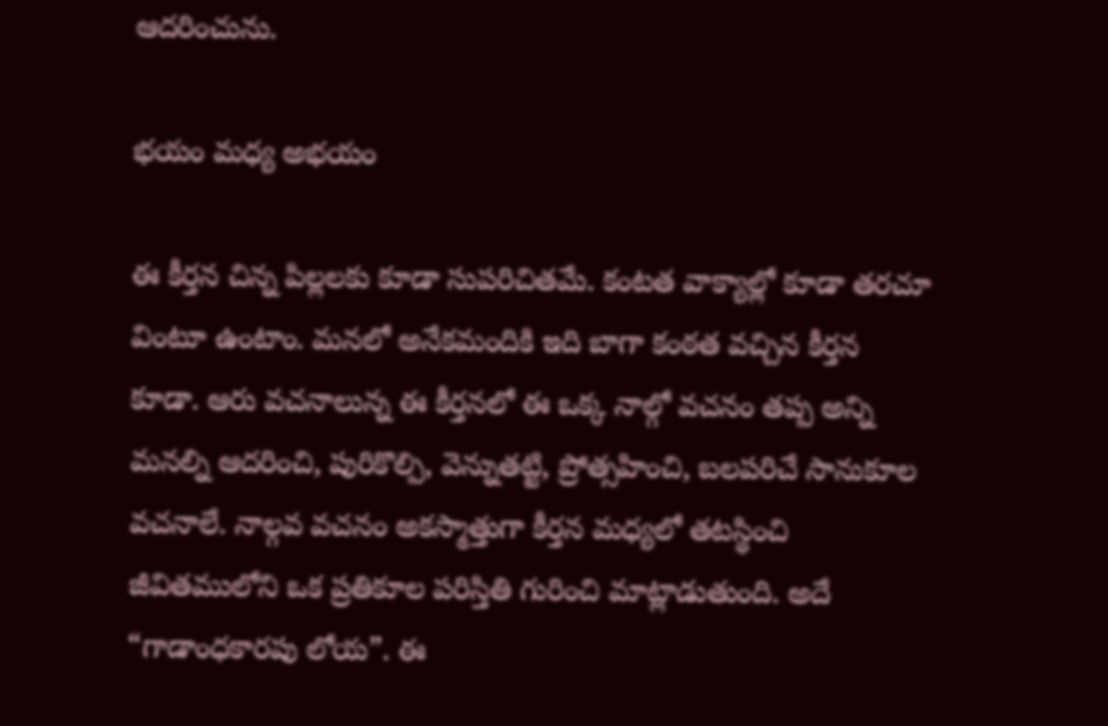ఆదరించును.

భయం మధ్య అభయం

ఈ కీర్తన చిన్న పిల్లలకు కూడా సుపరిచితమే. కంటత వాక్యాల్లో కూడా తరచూ వింటూ ఉంటాం. మనలో అనేకమందికి ఇది బాగా కంఠత వచ్చిన కీర్తన కూడా. ఆరు వచనాలున్న ఈ కీర్తనలో ఈ ఒక్క నాల్గో వచనం తప్ప అన్ని మనల్ని ఆదరించి, పురికొల్పి, వెన్నుతట్టి, ప్రోత్సహించి, బలపరిచే సానుకూల వచనాలే. నాల్గవ వచనం అకస్మాత్తుగా కీర్తన మధ్యలో తటస్థించి జీవితములోని ఒక ప్రతికూల పరిస్తితి గురించి మాట్లాడుతుంది. అదే “గాడాంధకారపు లోయ”. ఈ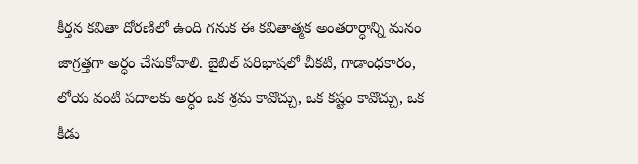కీర్తన కవితా దోరణిలో ఉంది గనుక ఈ కవితాత్మక అంతరార్ధాన్ని మనం జాగ్రత్తగా అర్ధం చేసుకోవాలి. బైబిల్ పరిభాషలో చీకటి, గాడాంధకారం, లోయ వంటి పదాలకు అర్ధం ఒక శ్రమ కావొచ్చు, ఒక కష్టం కావొచ్చు, ఒక కీడు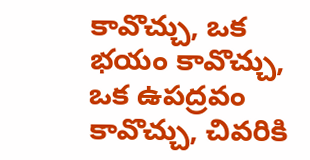కావొచ్చు, ఒక భయం కావొచ్చు, ఒక ఉపద్రవం కావొచ్చు, చివరికి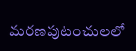మరణపుటంచులలో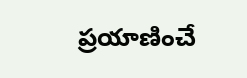ప్రయాణించే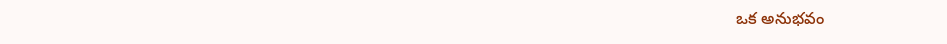ఒక అనుభవం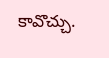కావొచ్చు.